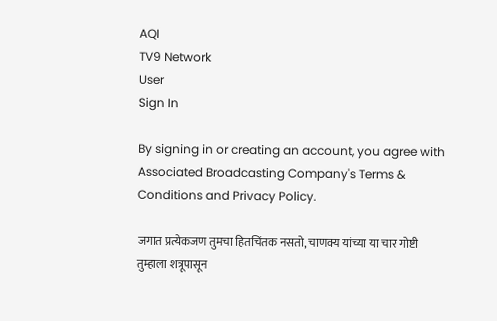AQI
TV9 Network
User
Sign In

By signing in or creating an account, you agree with Associated Broadcasting Company's Terms & Conditions and Privacy Policy.

जगात प्रत्येकजण तुमचा हितचिंतक नसतो, चाणक्य यांच्या या चार गोष्टी तुम्हाला शत्रूपासून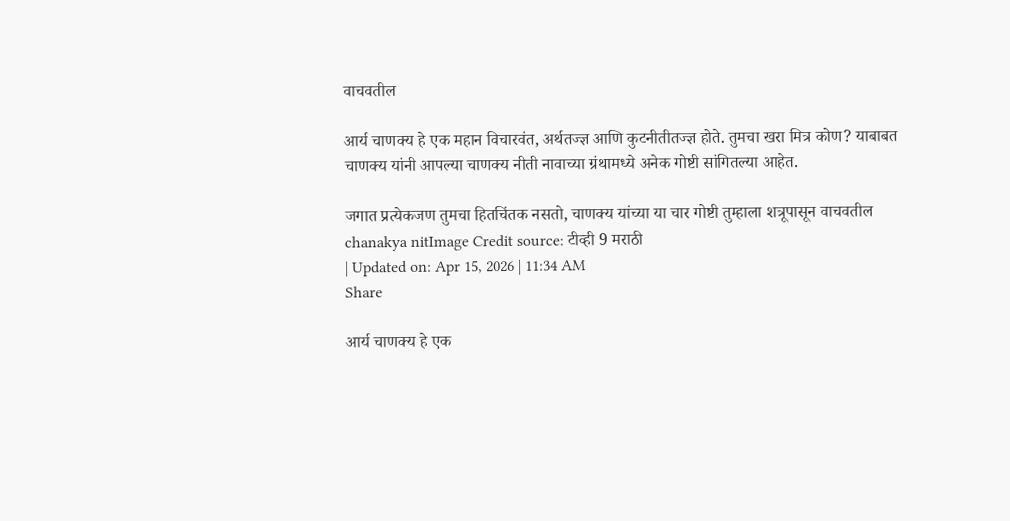वाचवतील

आर्य चाणक्य हे एक महान विचारवंत, अर्थतज्ज्ञ आणि कुटनीतीतज्ज्ञ होते. तुमचा खरा मित्र कोण? याबाबत चाणक्य यांनी आपल्या चाणक्य नीती नावाच्या ग्रंथामध्ये अनेक गोष्टी सांगितल्या आहेत.

जगात प्रत्येकजण तुमचा हितचिंतक नसतो, चाणक्य यांच्या या चार गोष्टी तुम्हाला शत्रूपासून वाचवतील
chanakya nitImage Credit source: टीव्ही 9 मराठी
| Updated on: Apr 15, 2026 | 11:34 AM
Share

आर्य चाणक्य हे एक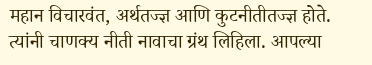महान विचारवंत, अर्थतज्ज्ञ आणि कुटनीतीतज्ज्ञ होते. त्यांनी चाणक्य नीती नावाचा ग्रंथ लिहिला. आपल्या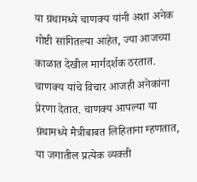या ग्रंथामध्ये चाणक्य यांनी अशा अनेक गोष्टी सांगितल्या आहेत, ज्या आजच्या काळात देखील मार्गदर्शक ठरतात. चाणक्य यांचे विचार आजही अनेकांना प्रेरणा देतात. चाणक्य आपल्या या ग्रंथामध्ये मैत्रीबाबत लिहिताना म्हणतात, या जगातील प्रत्येक व्यक्ती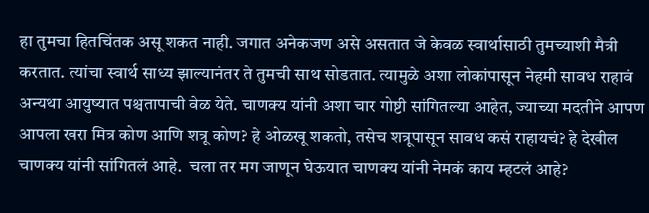हा तुमचा हितचिंतक असू शकत नाही. जगात अनेकजण असे असतात जे केवळ स्वार्थासाठी तुमच्याशी मैत्री करतात. त्यांचा स्वार्थ साध्य झाल्यानंतर ते तुमची साथ सोडतात. त्यामुळे अशा लोकांपासून नेहमी सावध राहावं अन्यथा आयुष्यात पश्चतापाची वेळ येते. चाणक्य यांनी अशा चार गोष्टी सांगितल्या आहेत, ज्याच्या मदतीने आपण आपला खरा मित्र कोण आणि शत्रू कोण? हे ओळखू शकतो, तसेच शत्रूपासून सावध कसं राहायचं? हे देखील चाणक्य यांनी सांगितलं आहे.  चला तर मग जाणून घेऊयात चाणक्य यांनी नेमकं काय म्हटलं आहे?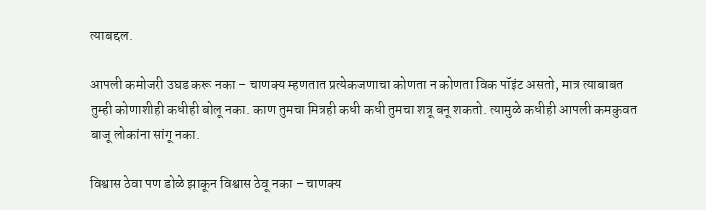त्याबद्दल.

आपली कमोजरी उघड करू नका – चाणक्य म्हणतात प्रत्येकजणाचा कोणता न कोणता विक पॉइंट असतो, मात्र त्याबाबत तुम्ही कोणाशीही कधीही बोलू नका. काण तुमचा मित्रही कधी कधी तुमचा शत्रू बनू शकतो. त्यामुळे कधीही आपली कमकुवत बाजू लोकांना सांगू नका.

विश्वास ठेवा पण डोळे झाकून विश्वास ठेवू नका – चाणक्य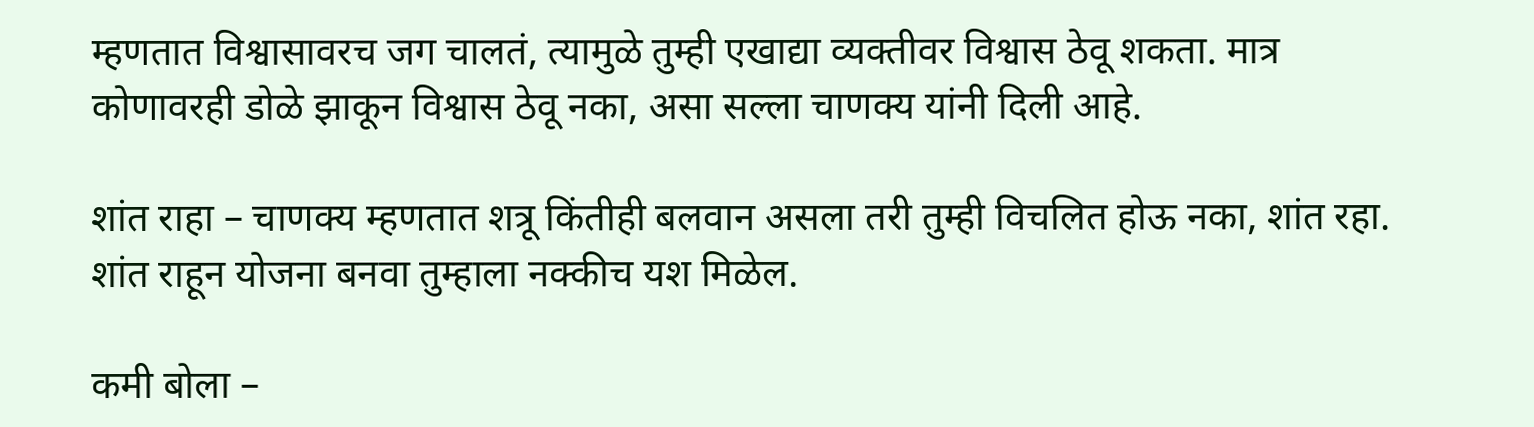म्हणतात विश्वासावरच जग चालतं, त्यामुळे तुम्ही एखाद्या व्यक्तीवर विश्वास ठेवू शकता. मात्र कोणावरही डोळे झाकून विश्वास ठेवू नका, असा सल्ला चाणक्य यांनी दिली आहे.

शांत राहा – चाणक्य म्हणतात शत्रू किंतीही बलवान असला तरी तुम्ही विचलित होऊ नका, शांत रहा. शांत राहून योजना बनवा तुम्हाला नक्कीच यश मिळेल.

कमी बोला –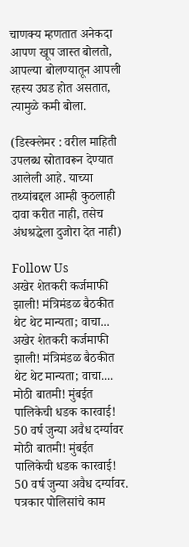चाणक्य म्हणतात अनेकदा आपण खूप जास्त बोलतो, आपल्या बोलण्यातून आपली रहस्य उघड होत असतात, त्यामुळे कमी बोला.

(डिस्क्लेमर : वरील माहिती उपलब्ध स्रोतावरून देण्यात आलेली आहे. याच्या तथ्यांबद्दल आम्ही कुठलाही दावा करीत नाही, तसेच अंधश्रद्धेला दुजोरा देत नाही)

Follow Us
अखेर शेतकरी कर्जमाफी झाली! मंत्रिमंडळ बैठकीत थेट थेट मान्यता; वाचा...
अखेर शेतकरी कर्जमाफी झाली! मंत्रिमंडळ बैठकीत थेट थेट मान्यता; वाचा....
मोठी बातमी! मुंबईत पालिकेची धडक कारवाई! 50 वर्ष जुन्या अवैध दर्ग्यावर
मोठी बातमी! मुंबईत पालिकेची धडक कारवाई! 50 वर्ष जुन्या अवैध दर्ग्यावर.
पत्रकार पोलिसांचे काम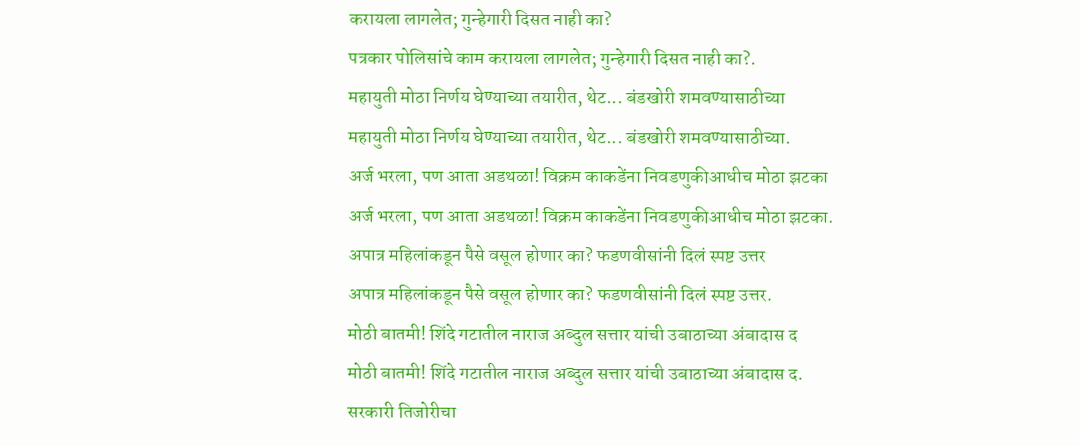करायला लागलेत; गुन्हेगारी दिसत नाही का?
पत्रकार पोलिसांचे काम करायला लागलेत; गुन्हेगारी दिसत नाही का?.
महायुती मोठा निर्णय घेण्याच्या तयारीत, थेट... बंडखोरी शमवण्यासाठीच्या
महायुती मोठा निर्णय घेण्याच्या तयारीत, थेट... बंडखोरी शमवण्यासाठीच्या.
अर्ज भरला, पण आता अडथळा! विक्रम काकडेंना निवडणुकीआधीच मोठा झटका
अर्ज भरला, पण आता अडथळा! विक्रम काकडेंना निवडणुकीआधीच मोठा झटका.
अपात्र महिलांकडून पैसे वसूल होणार का? फडणवीसांनी दिलं स्पष्ट उत्तर
अपात्र महिलांकडून पैसे वसूल होणार का? फडणवीसांनी दिलं स्पष्ट उत्तर.
मोठी बातमी! शिंदे गटातील नाराज अब्दुल सत्तार यांची उबाठाच्या अंबादास द
मोठी बातमी! शिंदे गटातील नाराज अब्दुल सत्तार यांची उबाठाच्या अंबादास द.
सरकारी तिजोरीचा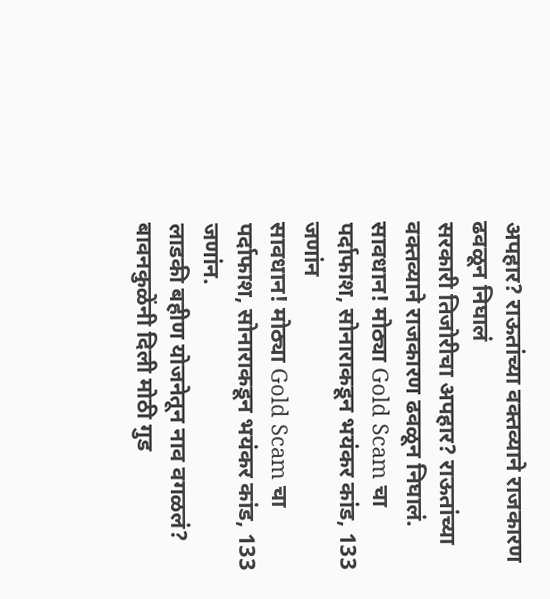अपहार? राऊतांच्या वक्तव्याने राजकारण ढवळून निघालं
सरकारी तिजोरीचा अपहार? राऊतांच्या वक्तव्याने राजकारण ढवळून निघालं.
सावधान! मोठ्या Gold Scam चा पर्दाफाश, सोनाराकडून भयंकर कांड, 133 जणांन
सावधान! मोठ्या Gold Scam चा पर्दाफाश, सोनाराकडून भयंकर कांड, 133 जणांन.
लाडकी बहीण योजनेतून नाव वगळलं? बावनकुळेंनी दिली मोठी गुड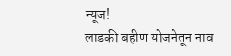न्यूज!
लाडकी बहीण योजनेतून नाव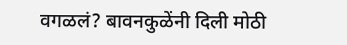वगळलं? बावनकुळेंनी दिली मोठी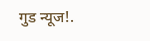गुड न्यूज!.